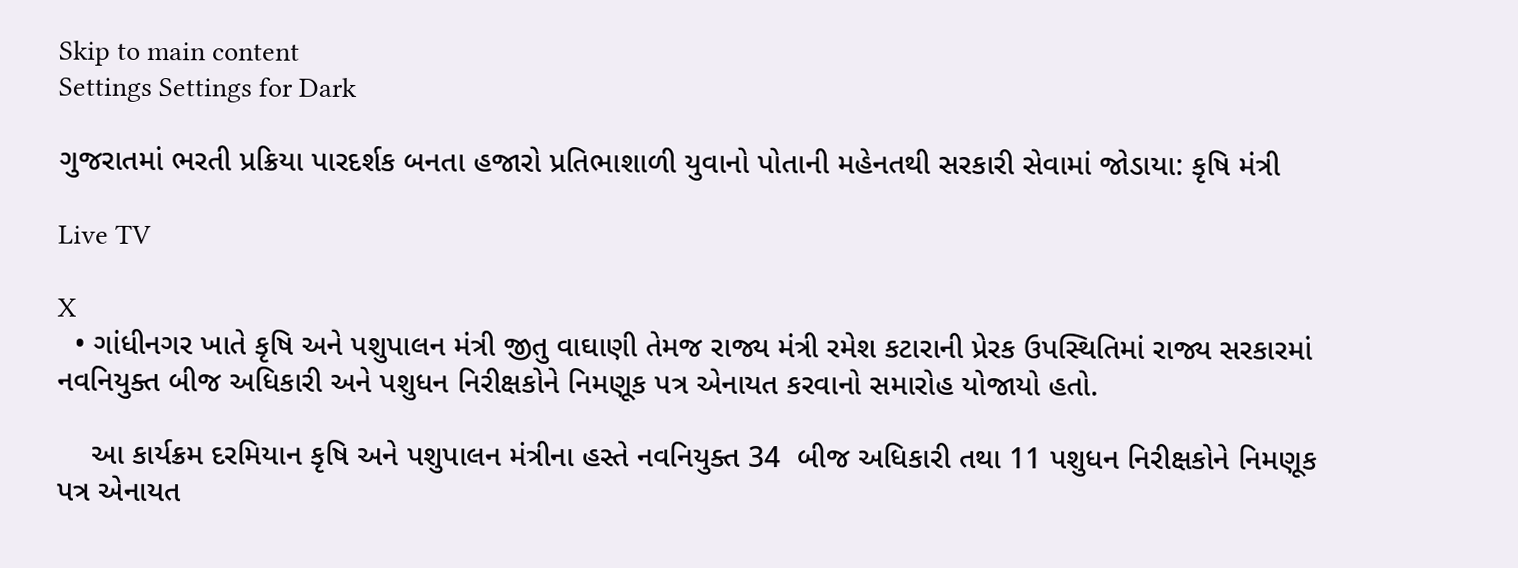Skip to main content
Settings Settings for Dark

ગુજરાતમાં ભરતી પ્રક્રિયા પારદર્શક બનતા હજારો પ્રતિભાશાળી યુવાનો પોતાની મહેનતથી સરકારી સેવામાં જોડાયા: કૃષિ મંત્રી

Live TV

X
  • ગાંધીનગર ખાતે કૃષિ અને પશુપાલન મંત્રી જીતુ વાઘાણી તેમજ રાજ્ય મંત્રી રમેશ કટારાની પ્રેરક ઉપસ્થિતિમાં રાજ્ય સરકારમાં નવનિયુક્ત બીજ અધિકારી અને પશુધન નિરીક્ષકોને નિમણૂક પત્ર એનાયત કરવાનો સમારોહ યોજાયો હતો.

    આ કાર્યક્રમ દરમિયાન કૃષિ અને પશુપાલન મંત્રીના હસ્તે નવનિયુક્ત 34  બીજ અધિકારી તથા 11 પશુધન નિરીક્ષકોને નિમણૂક પત્ર એનાયત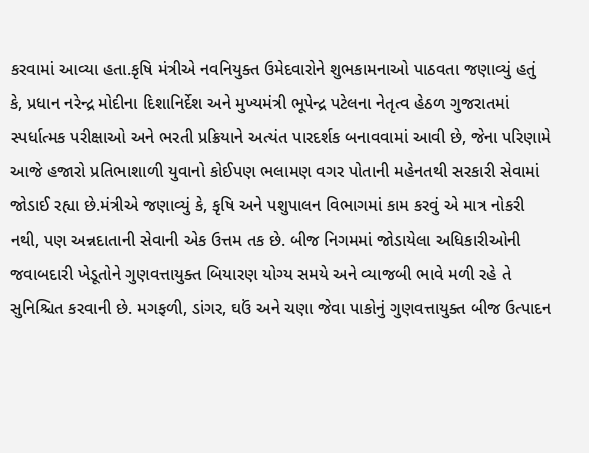કરવામાં આવ્યા હતા.કૃષિ મંત્રીએ નવનિયુક્ત ઉમેદવારોને શુભકામનાઓ પાઠવતા જણાવ્યું હતું કે, પ્રધાન નરેન્દ્ર મોદીના દિશાનિર્દેશ અને મુખ્યમંત્રી ભૂપેન્દ્ર પટેલના નેતૃત્વ હેઠળ ગુજરાતમાં સ્પર્ધાત્મક પરીક્ષાઓ અને ભરતી પ્રક્રિયાને અત્યંત પારદર્શક બનાવવામાં આવી છે, જેના પરિણામે આજે હજારો પ્રતિભાશાળી યુવાનો કોઈપણ ભલામણ વગર પોતાની મહેનતથી સરકારી સેવામાં જોડાઈ રહ્યા છે.મંત્રીએ જણાવ્યું કે, કૃષિ અને પશુપાલન વિભાગમાં કામ કરવું એ માત્ર નોકરી નથી, પણ અન્નદાતાની સેવાની એક ઉત્તમ તક છે. બીજ નિગમમાં જોડાયેલા અધિકારીઓની જવાબદારી ખેડૂતોને ગુણવત્તાયુક્ત બિયારણ યોગ્ય સમયે અને વ્યાજબી ભાવે મળી રહે તે સુનિશ્ચિત કરવાની છે. મગફળી, ડાંગર, ઘઉં અને ચણા જેવા પાકોનું ગુણવત્તાયુક્ત બીજ ઉત્પાદન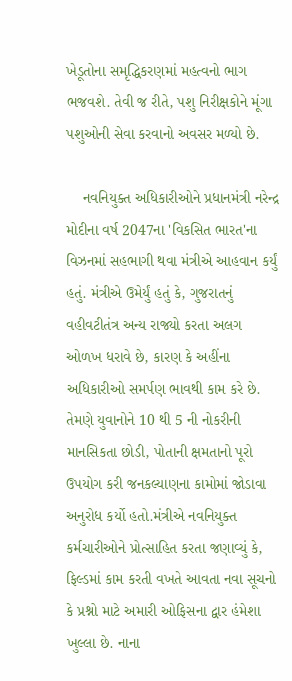ખેડૂતોના સમૃદ્ધિકરણમાં મહત્વનો ભાગ ભજવશે. તેવી જ રીતે, પશુ નિરીક્ષકોને મૂંગા પશુઓની સેવા કરવાનો અવસર મળ્યો છે.

    નવનિયુક્ત અધિકારીઓને પ્રધાનમંત્રી નરેન્દ્ર મોદીના વર્ષ 2047ના 'વિકસિત ભારત'ના વિઝનમાં સહભાગી થવા મંત્રીએ આહવાન કર્યું હતું. મંત્રીએ ઉમેર્યું હતું કે, ગુજરાતનું વહીવટીતંત્ર અન્ય રાજ્યો કરતા અલગ ઓળખ ધરાવે છે, કારણ કે અહીંના અધિકારીઓ સમર્પણ ભાવથી કામ કરે છે. તેમણે યુવાનોને 10 થી 5 ની નોકરીની માનસિકતા છોડી, પોતાની ક્ષમતાનો પૂરો ઉપયોગ કરી જનકલ્યાણના કામોમાં જોડાવા અનુરોધ કર્યો હતો.મંત્રીએ નવનિયુક્ત કર્મચારીઓને પ્રોત્સાહિત કરતા જણાવ્યું કે, ફિલ્ડમાં કામ કરતી વખતે આવતા નવા સૂચનો કે પ્રશ્નો માટે અમારી ઓફિસના દ્વાર હંમેશા ખુલ્લા છે. નાના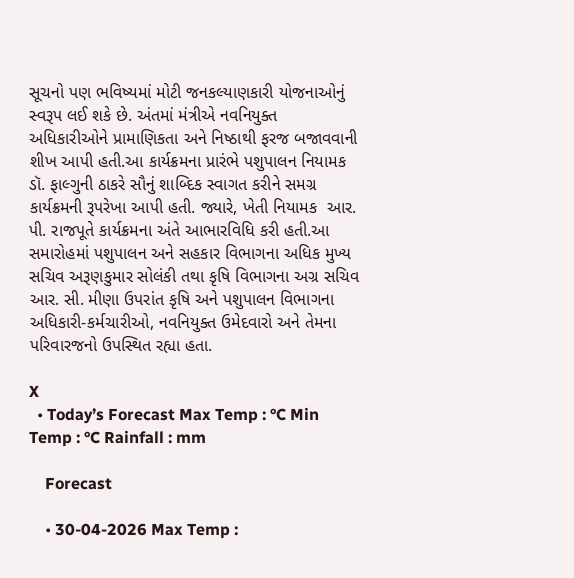સૂચનો પણ ભવિષ્યમાં મોટી જનકલ્યાણકારી યોજનાઓનું સ્વરૂપ લઈ શકે છે. અંતમાં મંત્રીએ નવનિયુક્ત અધિકારીઓને પ્રામાણિકતા અને નિષ્ઠાથી ફરજ બજાવવાની શીખ આપી હતી.આ કાર્યક્રમના પ્રારંભે પશુપાલન નિયામક ડૉ. ફાલ્ગુની ઠાકરે સૌનું શાબ્દિક સ્વાગત કરીને સમગ્ર કાર્યક્રમની રૂપરેખા આપી હતી. જ્યારે, ખેતી નિયામક  આર. પી. રાજપૂતે કાર્યક્રમના અંતે આભારવિધિ કરી હતી.આ સમારોહમાં પશુપાલન અને સહકાર વિભાગના અધિક મુખ્ય સચિવ અરૂણકુમાર સોલંકી તથા કૃષિ વિભાગના અગ્ર સચિવ  આર. સી. મીણા ઉપરાંત કૃષિ અને પશુપાલન વિભાગના અધિકારી-કર્મચારીઓ, નવનિયુક્ત ઉમેદવારો અને તેમના પરિવારજનો ઉપસ્થિત રહ્યા હતા.

X
  • Today’s Forecast Max Temp : °C Min Temp : °C Rainfall : mm

    Forecast

    • 30-04-2026 Max Temp :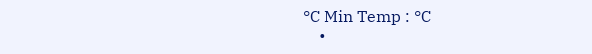°C Min Temp : °C
    •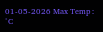01-05-2026 Max Temp : °C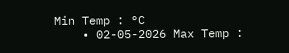Min Temp : °C
    • 02-05-2026 Max Temp :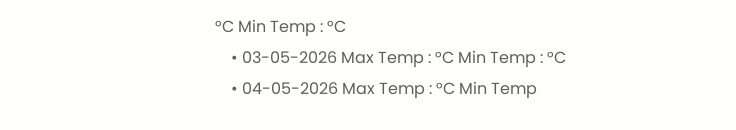°C Min Temp : °C
    • 03-05-2026 Max Temp : °C Min Temp : °C
    • 04-05-2026 Max Temp : °C Min Temp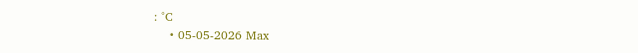: °C
    • 05-05-2026 Max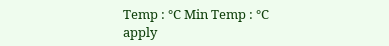Temp : °C Min Temp : °C
apply